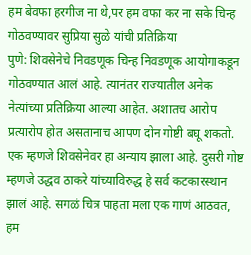हम बेवफा हरगीज ना थे,पर हम वफा कर ना सके चिन्ह गोठवण्यावर सुप्रिया सुळे यांची प्रतिक्रिया
पुणे: शिवसेनेचे निवडणूक चिन्ह निवडणूक आयोगाकडून गोठवण्यात आलं आहे. त्यानंतर राज्यातील अनेक नेत्यांच्या प्रतिक्रिया आल्या आहेत. अशातच आरोप प्रत्यारोप होत असतानाच आपण दोन गोष्टी बघू शकतो. एक म्हणजे शिवसेनेवर हा अन्याय झाला आहे. दुसरी गोष्ट म्हणजे उद्धव ठाकरे यांच्याविरुद्ध हे सर्व कटकारस्थान झालं आहे. सगळं चित्र पाहता मला एक गाणं आठवत, हम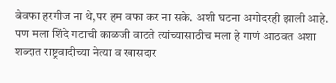बेवफा हरगीज ना थे,पर हम वफा कर ना सके. अशी घटना अगोदरही झाली आहे. पण मला शिंदे गटाची काळजी वाटते त्यांच्यासाठीच मला हे गाणं आठवत अशा शब्दात राष्ट्रवादीच्या नेत्या व खासदार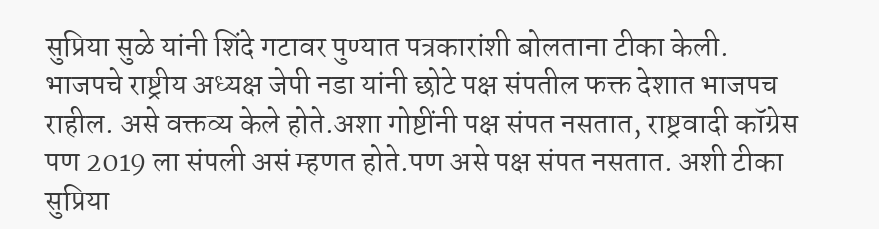सुप्रिया सुळे यांनी शिंदे गटावर पुण्यात पत्रकारांशी बोलताना टीका केली.
भाजपचे राष्ट्रीय अध्यक्ष जेपी नडा यांनी छोटे पक्ष संपतील फक्त देशात भाजपच राहील. असे वक्तव्य केले होते.अशा गोष्टींनी पक्ष संपत नसतात, राष्ट्रवादी कॉग्रेस पण 2019 ला संपली असं म्हणत होते.पण असे पक्ष संपत नसतात. अशी टीका सुप्रिया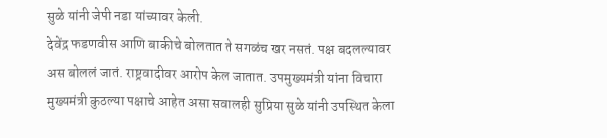सुळे यांनी जेपी नडा यांच्यावर केली.
देवेंद्र फडणवीस आणि बाकीचे बोलतात ते सगळंच खर नसतं. पक्ष बदलल्यावर अस बोललं जातं. राष्ट्रवादीवर आरोप केल जातात. उपमुख्यमंत्री यांना विचारा मुख्यमंत्री कुठल्या पक्षाचे आहेत असा सवालही सुप्रिया सुळे यांनी उपस्थित केला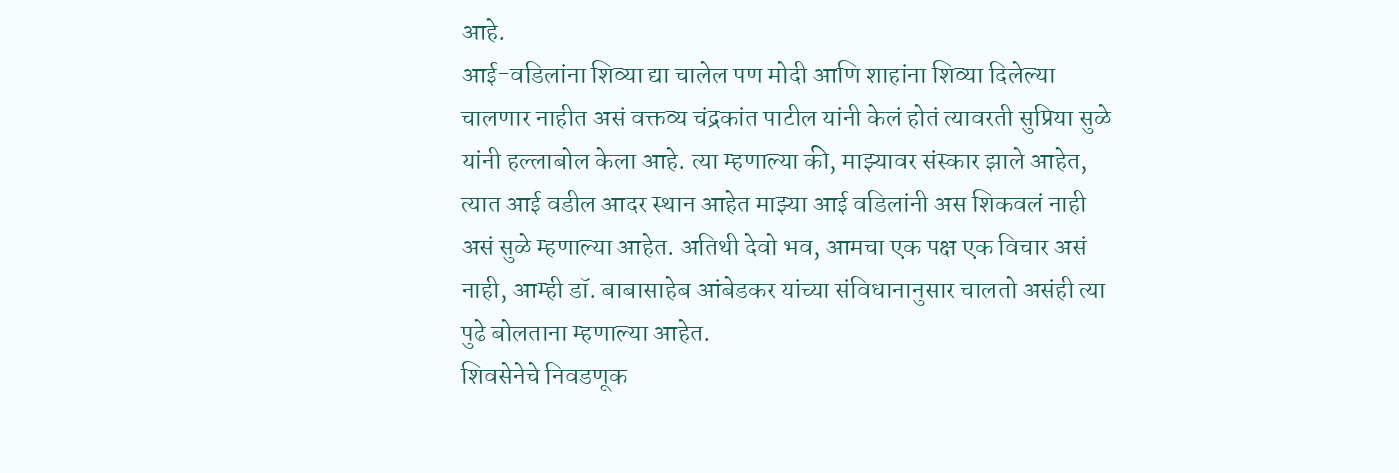आहे.
आई-वडिलांना शिव्या द्या चालेल पण मोदी आणि शाहांना शिव्या दिलेल्या चालणार नाहीत असं वक्तव्य चंद्रकांत पाटील यांनी केलं होतं त्यावरती सुप्रिया सुळे यांनी हल्लाबोल केला आहे. त्या म्हणाल्या की, माझ्यावर संस्कार झाले आहेत, त्यात आई वडील आदर स्थान आहेत माझ्या आई वडिलांनी अस शिकवलं नाही असं सुळे म्हणाल्या आहेत. अतिथी देवो भव, आमचा एक पक्ष एक विचार असं नाही, आम्ही डॉ. बाबासाहेब आंबेडकर यांच्या संविधानानुसार चालतो असंही त्या पुढे बोलताना म्हणाल्या आहेत.
शिवसेनेचे निवडणूक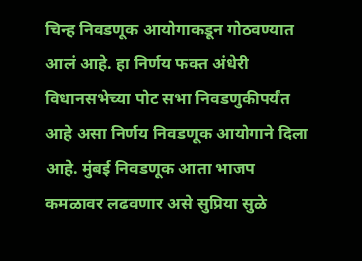चिन्ह निवडणूक आयोगाकडून गोठवण्यात आलं आहे. हा निर्णय फक्त अंधेरी विधानसभेच्या पोट सभा निवडणुकीपर्यंत आहे असा निर्णय निवडणूक आयोगाने दिला आहे. मुंबई निवडणूक आता भाजप कमळावर लढवणार असे सुप्रिया सुळे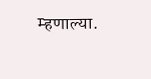म्हणाल्या.